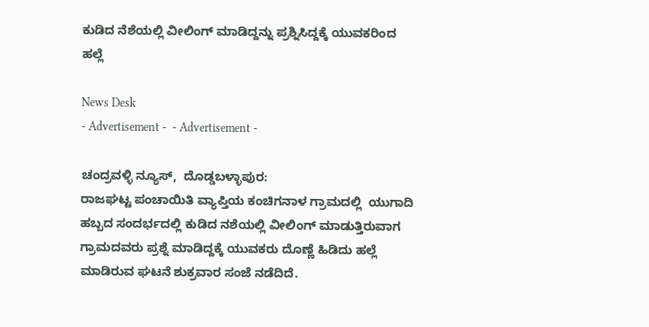ಕುಡಿದ ನೆಶೆಯಲ್ಲಿ ವೀಲಿಂಗ್ ಮಾಡಿದ್ದನ್ನು ಪ್ರಶ್ನಿಸಿದ್ದಕ್ಕೆ ಯುವಕರಿಂದ ಹಲ್ಲೆ

News Desk
- Advertisement -  - Advertisement -

ಚಂದ್ರವಳ್ಳಿ ನ್ಯೂಸ್,  ದೊಡ್ಡಬಳ್ಳಾಪುರ:
ರಾಜಘಟ್ಟ ಪಂಚಾಯಿತಿ ವ್ಯಾಪ್ತಿಯ ಕಂಚಿಗನಾಳ ಗ್ರಾಮದಲ್ಲಿ  ಯುಗಾದಿ ಹಬ್ಬದ ಸಂದರ್ಭದಲ್ಲಿ ಕುಡಿದ ನಶೆಯಲ್ಲಿ ವೀಲಿಂಗ್ ಮಾಡುತ್ತಿರುವಾಗ ಗ್ರಾಮದವರು ಪ್ರಶ್ನೆ ಮಾಡಿದ್ದಕ್ಕೆ ಯುವಕರು ದೊಣ್ಣೆ ಹಿಡಿದು ಹಲ್ಲೆ ಮಾಡಿರುವ ಘಟನೆ ಶುಕ್ರವಾರ ಸಂಜೆ ನಡೆದಿದೆ.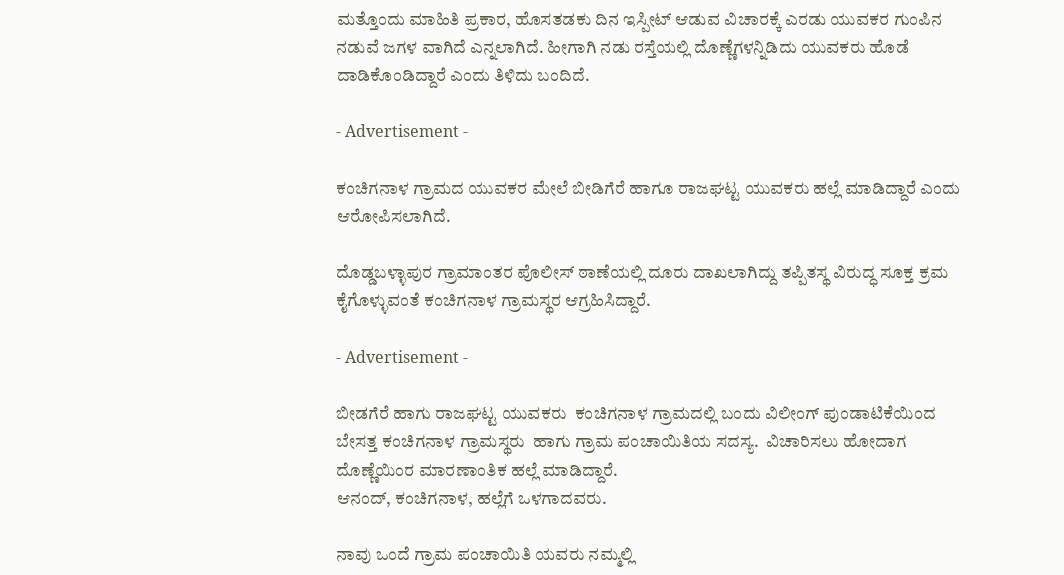ಮತ್ತೊಂದು ಮಾಹಿತಿ ಪ್ರಕಾರ, ಹೊಸತಡಕು ದಿನ ಇಸ್ಪೀಟ್ ಆಡುವ ವಿಚಾರಕ್ಕೆ ಎರಡು ಯುವಕರ ಗುಂಪಿನ ನಡುವೆ ಜಗಳ ವಾಗಿದೆ ಎನ್ನಲಾಗಿದೆ. ಹೀಗಾಗಿ ನಡು ರಸ್ತೆಯಲ್ಲಿ ದೊಣ್ಣೆಗಳನ್ನಿಡಿದು ಯುವಕರು ಹೊಡೆ ದಾಡಿಕೊಂಡಿದ್ದಾರೆ ಎಂದು ತಿಳಿದು ಬಂದಿದೆ.

- Advertisement -

ಕಂಚಿಗನಾಳ ಗ್ರಾಮದ ಯುವಕರ ಮೇಲೆ ಬೀಡಿಗೆರೆ ಹಾಗೂ ರಾಜಘಟ್ಟ ಯುವಕರು ಹಲ್ಲೆ ಮಾಡಿದ್ದಾರೆ ಎಂದು ಆರೋಪಿಸಲಾಗಿದೆ.

ದೊಡ್ಡಬಳ್ಳಾಪುರ ಗ್ರಾಮಾಂತರ ಪೊಲೀಸ್ ಠಾಣೆಯಲ್ಲಿ ದೂರು ದಾಖಲಾಗಿದ್ದು ತಪ್ಪಿತಸ್ಥ ವಿರುದ್ಧ ಸೂಕ್ತ ಕ್ರಮ ಕೈಗೊಳ್ಳುವಂತೆ ಕಂಚಿಗನಾಳ ಗ್ರಾಮಸ್ಥರ ಆಗ್ರಹಿಸಿದ್ದಾರೆ.

- Advertisement -

ಬೀಡಗೆರೆ ಹಾಗು ರಾಜಘಟ್ಟ ಯುವಕರು  ಕಂಚಿಗನಾಳ ಗ್ರಾಮದಲ್ಲಿ ಬಂದು ವಿಲೀಂಗ್ ಪುಂಡಾಟಿಕೆಯಿಂದ ಬೇಸತ್ತ ಕಂಚಿಗನಾಳ ಗ್ರಾಮಸ್ಥರು  ಹಾಗು ಗ್ರಾಮ ಪಂಚಾಯಿತಿಯ ಸದಸ್ಯ.  ವಿಚಾರಿಸಲು ಹೋದಾಗ  ದೊಣ್ಣೆಯಿಂರ ಮಾರಣಾಂತಿಕ ಹಲ್ಲೆ ಮಾಡಿದ್ದಾರೆ.
ಆನಂದ್, ಕಂಚಿಗನಾಳ, ಹಲ್ಲೆಗೆ ಒಳಗಾದವರು.

ನಾವು ಒಂದೆ ಗ್ರಾಮ ಪಂಚಾಯಿತಿ ಯವರು ನಮ್ಮಲ್ಲಿ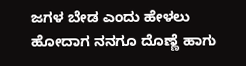ಜಗಳ ಬೇಡ ಎಂದು ಹೇಳಲು ಹೋದಾಗ ನನಗೂ ದೊಣ್ಣೆ ಹಾಗು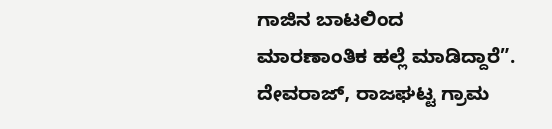ಗಾಜಿನ ಬಾಟಲಿಂದ ಮಾರಣಾಂತಿಕ ಹಲ್ಲೆ ಮಾಡಿದ್ದಾರೆ”.
ದೇವರಾಜ್, ರಾಜಘಟ್ಟ ಗ್ರಾಮ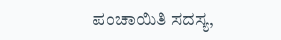ಪಂಚಾಯಿತಿ ಸದಸ್ಯ,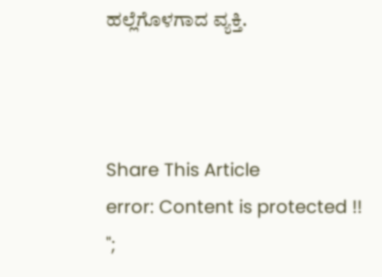ಹಲ್ಲೆಗೊಳಗಾದ ವ್ಯಕ್ತಿ.



Share This Article
error: Content is protected !!
";